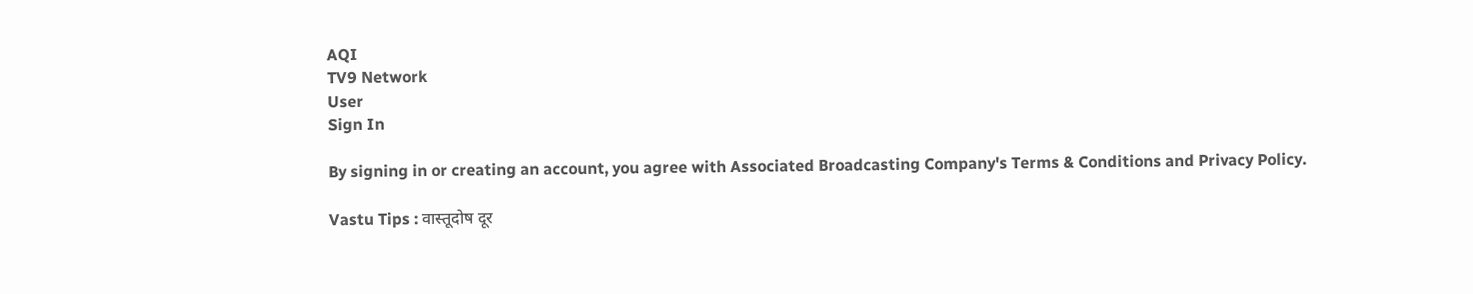AQI
TV9 Network
User
Sign In

By signing in or creating an account, you agree with Associated Broadcasting Company's Terms & Conditions and Privacy Policy.

Vastu Tips : वास्तूदोष दूर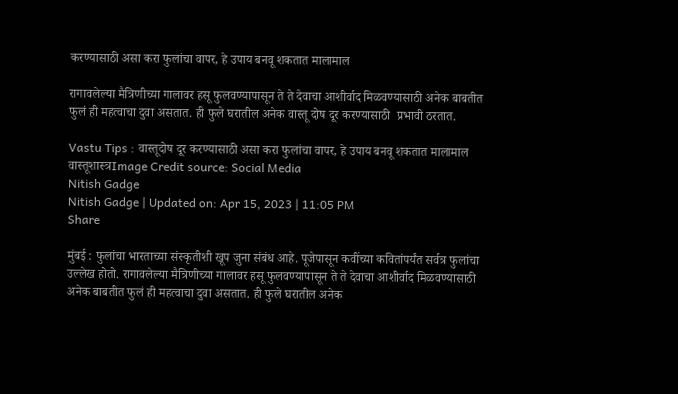करण्यासाठी असा करा फुलांचा वापर, हे उपाय बनवू शकतात मालामाल

रागावलेल्या मैत्रिणीच्या गालावर हसू फुलवण्यापासून ते ते देवाचा आशीर्वाद मिळवण्यासाठी अनेक बाबतीत फुलं ही महत्वाचा दुवा असतात. ही फुले घरातील अनेक वास्तू दोष दूर करण्यासाठी  प्रभावी ठरतात.

Vastu Tips : वास्तूदोष दूर करण्यासाठी असा करा फुलांचा वापर, हे उपाय बनवू शकतात मालामाल
वास्तूशास्त्रImage Credit source: Social Media
Nitish Gadge
Nitish Gadge | Updated on: Apr 15, 2023 | 11:05 PM
Share

मुंबई : फुलांचा भारताच्या संस्कृतीशी खूप जुना संबंध आहे. पूजेपासून कवींच्या कवितांपर्यंत सर्वत्र फुलांचा उल्लेख होतो. रागावलेल्या मैत्रिणीच्या गालावर हसू फुलवण्यापासून ते ते देवाचा आशीर्वाद मिळवण्यासाठी अनेक बाबतीत फुलं ही महत्वाचा दुवा असतात. ही फुले घरातील अनेक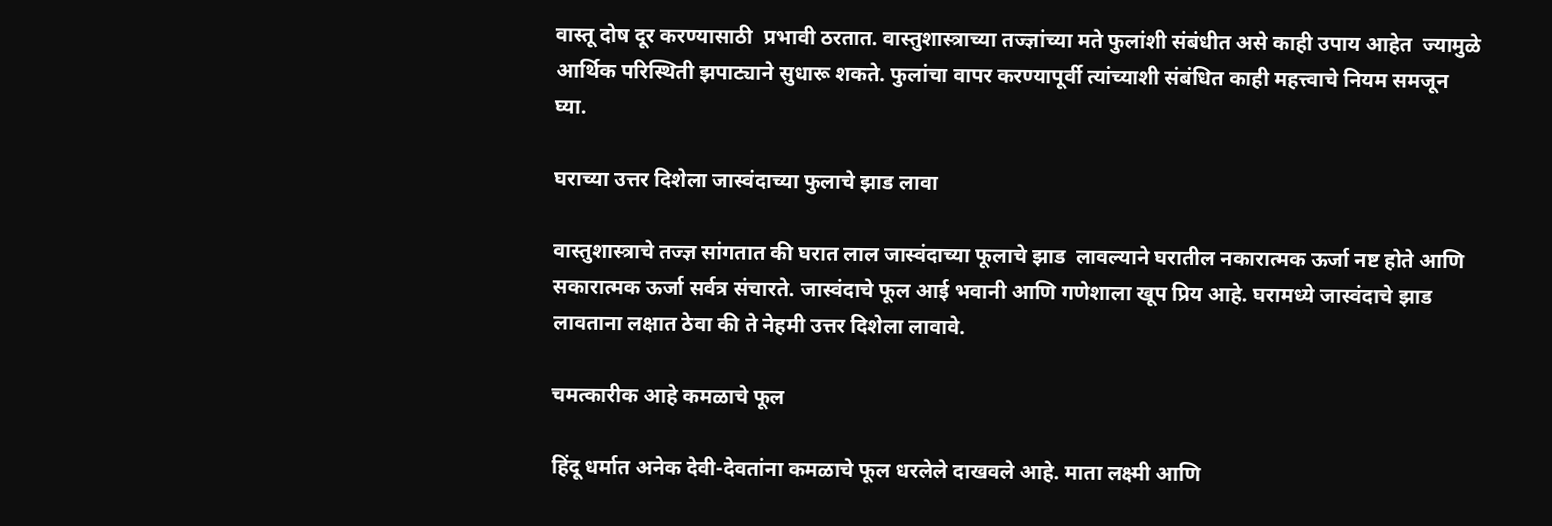वास्तू दोष दूर करण्यासाठी  प्रभावी ठरतात. वास्तुशास्त्राच्या तज्ज्ञांच्या मते फुलांशी संबंधीत असे काही उपाय आहेत  ज्यामुळे आर्थिक परिस्थिती झपाट्याने सुधारू शकते. फुलांचा वापर करण्यापूर्वी त्यांच्याशी संबंधित काही महत्त्वाचे नियम समजून घ्या.

घराच्या उत्तर दिशेला जास्वंदाच्या फुलाचे झाड लावा

वास्तुशास्त्राचे तज्ज्ञ सांगतात की घरात लाल जास्वंदाच्या फूलाचे झाड  लावल्याने घरातील नकारात्मक ऊर्जा नष्ट होते आणि सकारात्मक ऊर्जा सर्वत्र संचारते. जास्वंदाचे फूल आई भवानी आणि गणेशाला खूप प्रिय आहे. घरामध्ये जास्वंदाचे झाड लावताना लक्षात ठेवा की ते नेहमी उत्तर दिशेला लावावे.

चमत्कारीक आहे कमळाचे फूल

हिंदू धर्मात अनेक देवी-देवतांना कमळाचे फूल धरलेले दाखवले आहे. माता लक्ष्मी आणि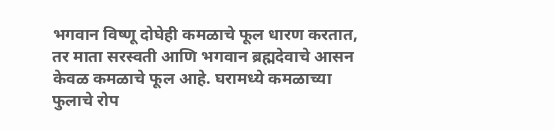भगवान विष्णू दोघेही कमळाचे फूल धारण करतात, तर माता सरस्वती आणि भगवान ब्रह्मदेवाचे आसन केवळ कमळाचे फूल आहे. घरामध्ये कमळाच्या फुलाचे रोप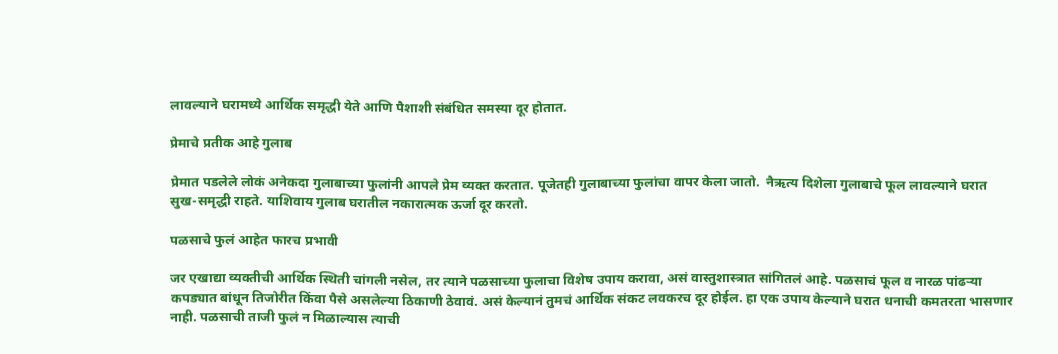लावल्याने घरामध्ये आर्थिक समृद्धी येते आणि पैशाशी संबंधित समस्या दूर होतात.

प्रेमाचे प्रतीक आहे गुलाब

प्रेमात पडलेले लोकं अनेकदा गुलाबाच्या फुलांनी आपले प्रेम व्यक्त करतात. पूजेतही गुलाबाच्या फुलांचा वापर केला जातो.  नैऋत्य दिशेला गुलाबाचे फूल लावल्याने घरात सुख-समृद्धी राहते. याशिवाय गुलाब घरातील नकारात्मक ऊर्जा दूर करतो.

पळसाचे फुलं आहेत फारच प्रभावी

जर एखाद्या व्यक्तीची आर्थिक स्थिती चांगली नसेल, तर त्याने पळसाच्या फुलाचा विशेष उपाय करावा, असं वास्तुशास्त्रात सांगितलं आहे. पळसाचं फूल व नारळ पांढऱ्या कपड्यात बांधून तिजोरीत किंवा पैसे असलेल्या ठिकाणी ठेवावं. असं केल्यानं तुमचं आर्थिक संकट लवकरच दूर होईल. हा एक उपाय केल्याने घरात धनाची कमतरता भासणार नाही. पळसाची ताजी फुलं न मिळाल्यास त्याची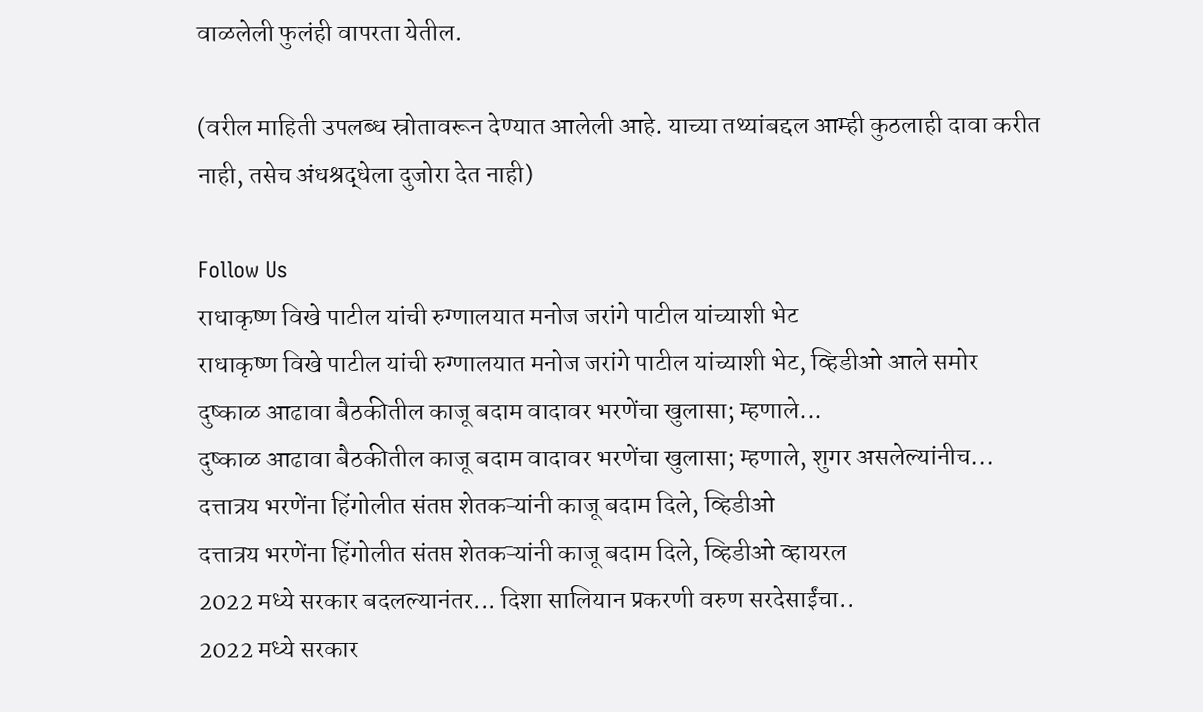वाळलेली फुलंही वापरता येतील.

(वरील माहिती उपलब्ध स्रोतावरून देण्यात आलेली आहे. याच्या तथ्यांबद्दल आम्ही कुठलाही दावा करीत नाही, तसेच अंधश्रद्धेला दुजोरा देत नाही)

Follow Us
राधाकृष्ण विखे पाटील यांची रुग्णालयात मनोज जरांगे पाटील यांच्याशी भेट
राधाकृष्ण विखे पाटील यांची रुग्णालयात मनोज जरांगे पाटील यांच्याशी भेट, व्हिडीओ आले समोर
दुष्काळ आढावा बैठकीतील काजू बदाम वादावर भरणेंचा खुलासा; म्हणाले...
दुष्काळ आढावा बैठकीतील काजू बदाम वादावर भरणेंचा खुलासा; म्हणाले, शुगर असलेल्यांनीच...
दत्तात्रय भरणेंना हिंगोलीत संतप्त शेतकऱ्यांनी काजू बदाम दिले, व्हिडीओ
दत्तात्रय भरणेंना हिंगोलीत संतप्त शेतकऱ्यांनी काजू बदाम दिले, व्हिडीओ व्हायरल
2022 मध्ये सरकार बदलल्यानंतर... दिशा सालियान प्रकरणी वरुण सरदेसाईंचा..
2022 मध्ये सरकार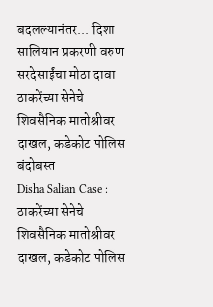बदलल्यानंतर... दिशा सालियान प्रकरणी वरुण सरदेसाईंचा मोठा दावा
ठाकरेंच्या सेनेचे शिवसैनिक मातोश्रीवर दाखल, कडेकोट पोलिस बंदोबस्त
Disha Salian Case : ठाकरेंच्या सेनेचे शिवसैनिक मातोश्रीवर दाखल, कडेकोट पोलिस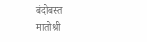बंदोबस्त
मातोश्री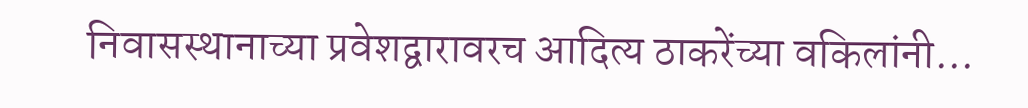निवासस्थानाच्या प्रवेशद्वारावरच आदित्य ठाकरेंच्या वकिलांनी...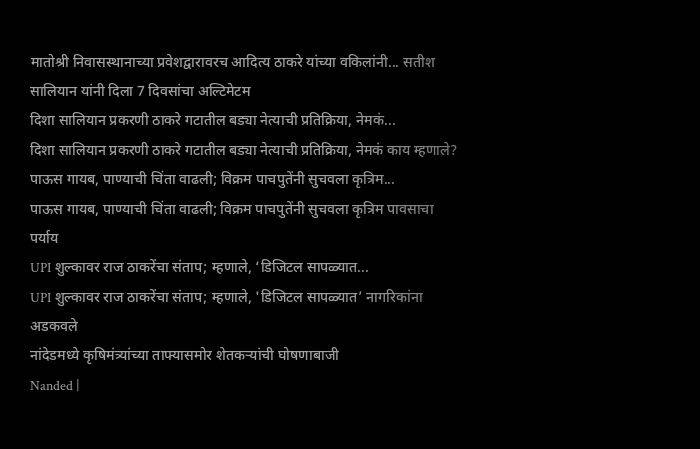मातोश्री निवासस्थानाच्या प्रवेशद्वारावरच आदित्य ठाकरे यांच्या वकिलांनी... सतीश सालियान यांनी दिला 7 दिवसांचा अल्टिमेटम
दिशा सालियान प्रकरणी ठाकरे गटातील बड्या नेत्याची प्रतिक्रिया, नेमकं...
दिशा सालियान प्रकरणी ठाकरे गटातील बड्या नेत्याची प्रतिक्रिया, नेमकं काय म्हणाले?
पाऊस गायब, पाण्याची चिंता वाढली; विक्रम पाचपुतेंनी सुचवला कृत्रिम...
पाऊस गायब, पाण्याची चिंता वाढली; विक्रम पाचपुतेंनी सुचवला कृत्रिम पावसाचा पर्याय
UPI शुल्कावर राज ठाकरेंचा संताप; म्हणाले, ‘डिजिटल सापळ्यात...
UPI शुल्कावर राज ठाकरेंचा संताप; म्हणाले, 'डिजिटल सापळ्यात’ नागरिकांना अडकवले
नांदेडमध्ये कृषिमंत्र्यांच्या ताफ्यासमोर शेतकऱ्यांची घोषणाबाजी
Nanded |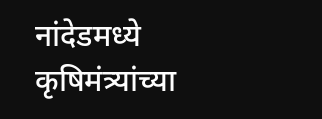नांदेडमध्ये कृषिमंत्र्यांच्या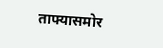ताफ्यासमोर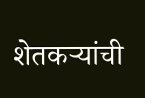शेतकऱ्यांची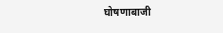घोषणाबाजी